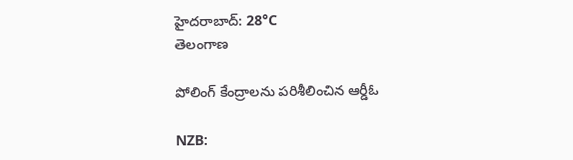హైదరాబాద్: 28°C
తెలంగాణ

పోలింగ్ కేంద్రాలను పరిశీలించిన ఆర్డీఓ

NZB: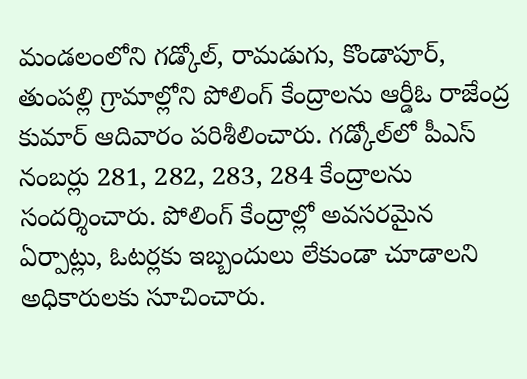మండలంలోని గడ్కోల్, రామడుగు, కొండాపూర్, తుంపల్లి గ్రామాల్లోని పోలింగ్ కేంద్రాలను ఆర్డీఓ రాజేంద్ర కుమార్ ఆదివారం పరిశీలించారు. గడ్కోల్‌లో పీఎస్ నంబర్లు 281, 282, 283, 284 కేంద్రాలను సందర్శించారు. పోలింగ్ కేంద్రాల్లో అవసరమైన ఏర్పాట్లు, ఓటర్లకు ఇబ్బందులు లేకుండా చూడాలని అధికారులకు సూచించారు.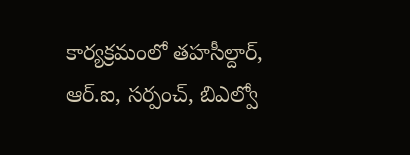కార్యక్రమంలో తహసీల్దార్, ఆర్.ఐ, సర్పంచ్, బిఎల్వో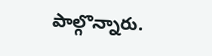పాల్గొన్నారు.